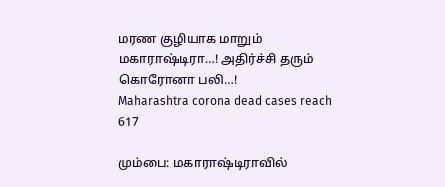மரண குழியாக மாறும் மகாராஷ்டிரா…! அதிர்ச்சி தரும் கொரோனா பலி…!
Maharashtra corona dead cases reach 617

மும்பை: மகாராஷ்டிராவில்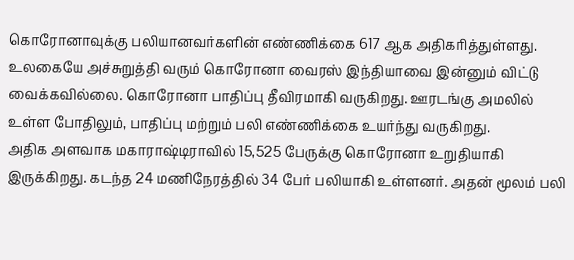கொரோனாவுக்கு பலியானவர்களின் எண்ணிக்கை 617 ஆக அதிகரித்துள்ளது.
உலகையே அச்சுறுத்தி வரும் கொரோனா வைரஸ் இந்தியாவை இன்னும் விட்டு வைக்கவில்லை. கொரோனா பாதிப்பு தீவிரமாகி வருகிறது. ஊரடங்கு அமலில் உள்ள போதிலும், பாதிப்பு மற்றும் பலி எண்ணிக்கை உயர்ந்து வருகிறது.
அதிக அளவாக மகாராஷ்டிராவில் 15,525 பேருக்கு கொரோனா உறுதியாகி இருக்கிறது. கடந்த 24 மணிநேரத்தில் 34 பேர் பலியாகி உள்ளனர். அதன் மூலம் பலி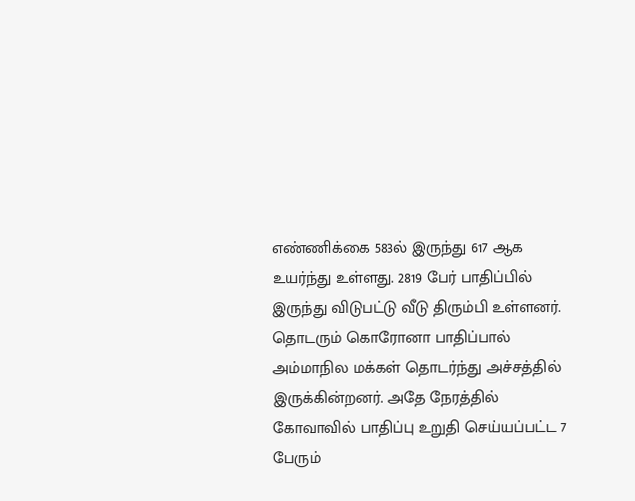எண்ணிக்கை 583ல் இருந்து 617 ஆக உயர்ந்து உள்ளது. 2819 பேர் பாதிப்பில் இருந்து விடுபட்டு வீடு திரும்பி உள்ளனர்.
தொடரும் கொரோனா பாதிப்பால் அம்மாநில மக்கள் தொடர்ந்து அச்சத்தில் இருக்கின்றனர். அதே நேரத்தில் கோவாவில் பாதிப்பு உறுதி செய்யப்பட்ட 7 பேரும்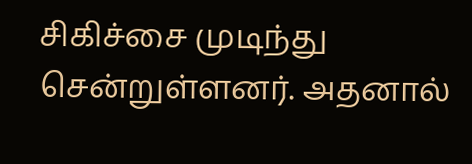சிகிச்சை முடிந்து சென்றுள்ளனர். அதனால்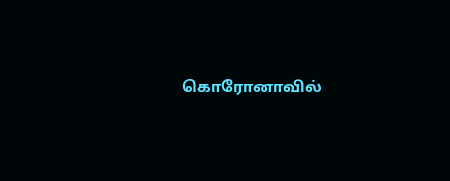கொரோனாவில்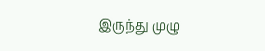இருந்து முழு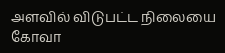அளவில் விடுபட்ட நிலையை கோவா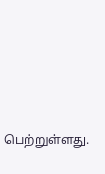பெற்றுள்ளது.